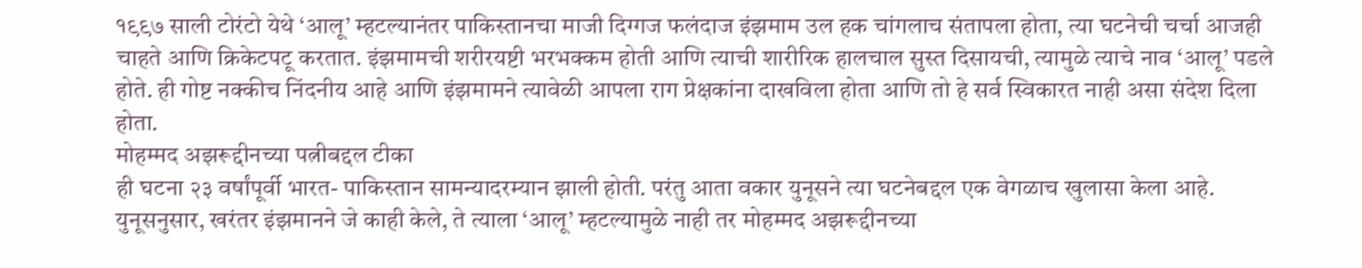१९९७ साली टोरंटो येथे ‘आलू’ म्हटल्यानंतर पाकिस्तानचा माजी दिग्गज फलंदाज इंझमाम उल हक चांगलाच संतापला होता, त्या घटनेची चर्चा आजही चाहते आणि क्रिकेटपटू करतात. इंझमामची शरीरयष्टी भरभक्कम होती आणि त्याची शारीरिक हालचाल सुस्त दिसायची, त्यामुळे त्याचे नाव ‘आलू’ पडले होते. ही गोष्ट नक्कीच निंदनीय आहे आणि इंझमामने त्यावेळी आपला राग प्रेक्षकांना दाखविला होता आणि तो हे सर्व स्विकारत नाही असा संदेश दिला होता.
मोहम्मद अझरूद्दीनच्या पत्नीबद्दल टीका
ही घटना २३ वर्षांपूर्वी भारत- पाकिस्तान सामन्यादरम्यान झाली होती. परंतु आता वकार युनूसने त्या घटनेबद्दल एक वेगळाच खुलासा केला आहे. युनूसनुसार, खरंतर इंझमानने जे काही केले, ते त्याला ‘आलू’ म्हटल्यामुळे नाही तर मोहम्मद अझरूद्दीनच्या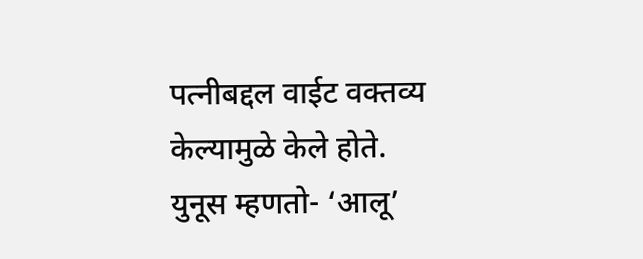पत्नीबद्दल वाईट वक्तव्य केल्यामुळे केले होते.
युनूस म्हणतो- ‘आलू’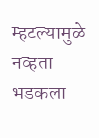म्हटल्यामुळे नव्हता भडकला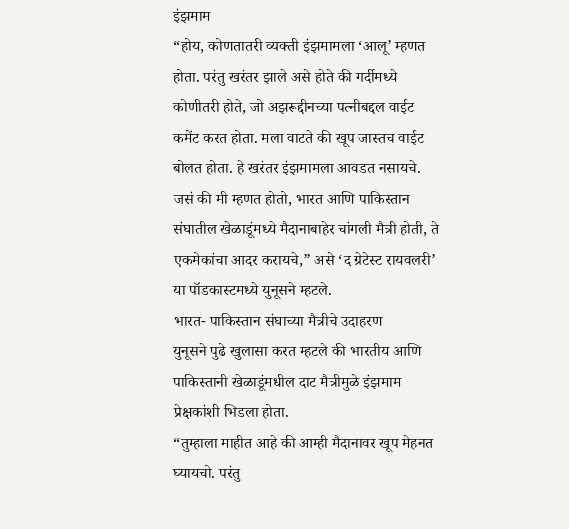इंझमाम
“होय, कोणतातरी व्यक्ती इंझमामला ‘आलू’ म्हणत होता. परंतु खरंतर झाले असे होते की गर्दीमध्ये कोणीतरी होते, जो अझरूद्दीनच्या पत्नीबद्दल वाईट कमेंट करत होता. मला वाटते की खूप जास्तच वाईट बोलत होता. हे खरंतर इंझमामला आवडत नसायचे. जसं की मी म्हणत होतो, भारत आणि पाकिस्तान संघातील खेळाडूंमध्ये मैदानाबाहेर चांगली मैत्री होती, ते एकमेकांचा आदर करायचे,” असे ‘द ग्रेटेस्ट रायवलरी’ या पॉडकास्टमध्ये युनूसने म्हटले.
भारत- पाकिस्तान संघाच्या मैत्रीचे उदाहरण
युनूसने पुढे खुलासा करत म्हटले की भारतीय आणि पाकिस्तानी खेळाडूंमधील दाट मैत्रीमुळे इंझमाम प्रेक्षकांशी भिडला होता.
“तुम्हाला माहीत आहे की आम्ही मैदानावर खूप मेहनत घ्यायचो. परंतु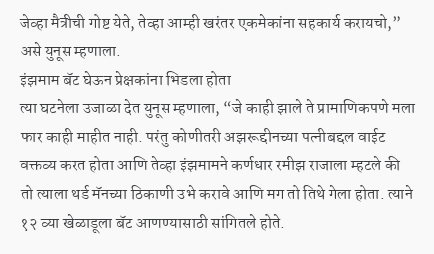जेव्हा मैत्रीची गोष्ट येते, तेव्हा आम्ही खरंतर एकमेकांना सहकार्य करायचो,” असे युनूस म्हणाला.
इंझमाम बॅट घेऊन प्रेक्षकांना भिडला होता
त्या घटनेला उजाळा देत युनूस म्हणाला, “जे काही झाले ते प्रामाणिकपणे मला फार काही माहीत नाही. परंतु कोणीतरी अझरूद्दीनच्या पत्नीबद्दल वाईट वक्तव्य करत होता आणि तेव्हा इंझमामने कर्णधार रमीझ राजाला म्हटले की तो त्याला थर्ड मॅनच्या ठिकाणी उभे करावे आणि मग तो तिथे गेला होता. त्याने १२ व्या खेळाडूला बॅट आणण्यासाठी सांगितले होते.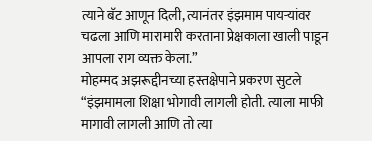त्याने बॅट आणून दिली, त्यानंतर इंझमाम पायऱ्यांवर चढला आणि मारामारी करताना प्रेक्षकाला खाली पाडून आपला राग व्यक्त केला.”
मोहम्मद अझरूद्दीनच्या हस्तक्षेपाने प्रकरण सुटले
“इंझमामला शिक्षा भोगावी लागली होती. त्याला माफी मागावी लागली आणि तो त्या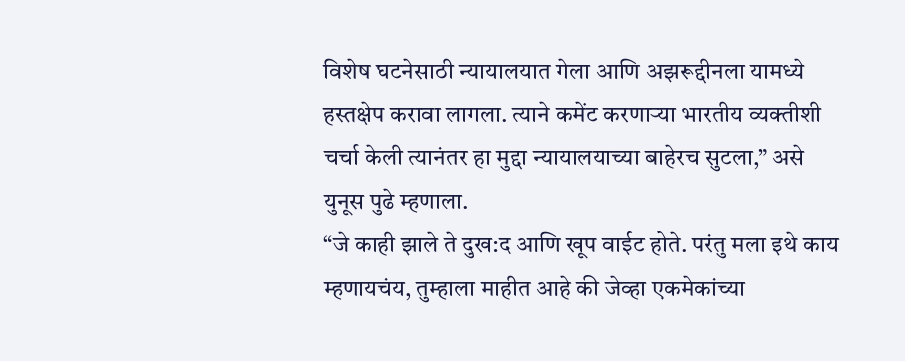विशेष घटनेसाठी न्यायालयात गेला आणि अझरूद्दीनला यामध्ये हस्तक्षेप करावा लागला. त्याने कमेंट करणाऱ्या भारतीय व्यक्तीशी चर्चा केली त्यानंतर हा मुद्दा न्यायालयाच्या बाहेरच सुटला,” असे युनूस पुढे म्हणाला.
“जे काही झाले ते दुख:द आणि खूप वाईट होते. परंतु मला इथे काय म्हणायचंय, तुम्हाला माहीत आहे की जेव्हा एकमेकांच्या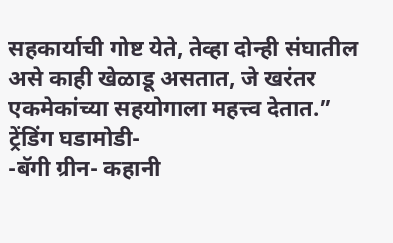सहकार्याची गोष्ट येते, तेव्हा दोन्ही संघातील असे काही खेळाडू असतात, जे खरंतर एकमेकांच्या सहयोगाला महत्त्व देतात.”
ट्रेंडिंग घडामोडी-
-बॅगी ग्रीन- कहानी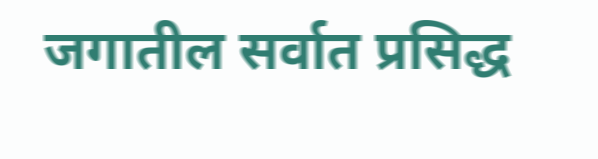जगातील सर्वात प्रसिद्ध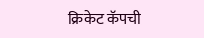क्रिकेट कॅपची